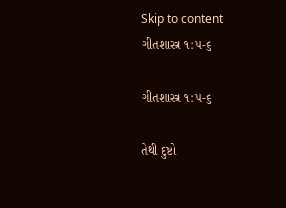Skip to content
ગીતશાસ્ત્ર ૧:૫-૬

ગીતશાસ્ત્ર ૧:૫-૬

તેથી દુષ્ટો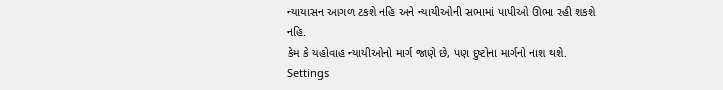ન્યાયાસન આગળ ટકશે નહિ અને ન્યાયીઓની સભામાં પાપીઓ ઊભા રહી શકશે નહિ.
કેમ કે યહોવાહ ન્યાયીઓનો માર્ગ જાણે છે, પણ દુષ્ટોના માર્ગનો નાશ થશે.
Settings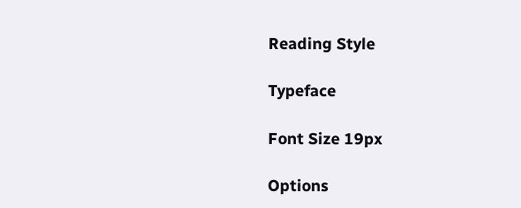Reading Style

Typeface

Font Size 19px

Options